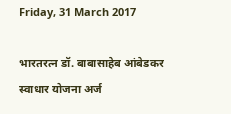Friday, 31 March 2017

भारतरत्न डॉ. बाबासाहेब आंबेडकर स्वाधार योजना अर्ज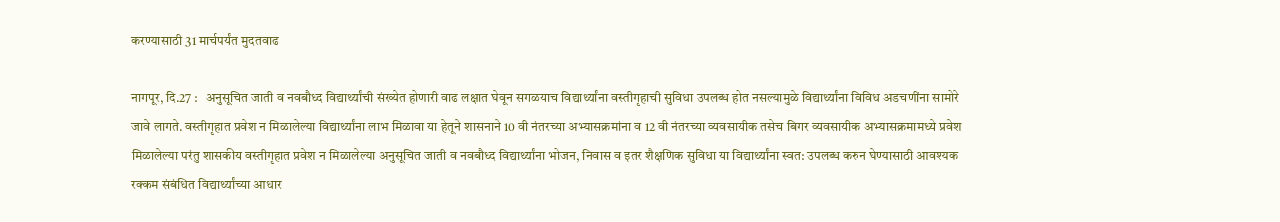करण्यासाठी 31 मार्चपर्यंत मुदतवाढ

नागपूर, दि.27 :   अनुसूचित जाती व नवबौध्द विद्यार्थ्यांची संख्येत होणारी वाढ लक्षात घेवून सगळयाच विद्यार्थ्यांना वस्तीगृहाची सुविधा उपलब्ध होत नसल्यामुळे विद्यार्थ्यांना विविध अडचणींना सामोरे जावे लागते. वस्तीगृहात प्रवेश न मिळालेल्या विद्यार्थ्यांना लाभ मिळावा या हेतूने शासनाने 10 वी नंतरच्या अभ्यासक्रमांना व 12 वी नंतरच्या व्यवसायीक तसेच बिगर व्यवसायीक अभ्यासक्रमामध्ये प्रवेश मिळालेल्या परंतु शासकीय वस्तीगृहात प्रवेश न मिळालेल्या अनुसूचित जाती व नवबौध्द विद्यार्थ्यांना भोजन, निवास व इतर शैक्षणिक सुविधा या विद्यार्थ्यांना स्वत: उपलब्ध करुन घेण्यासाठी आवश्यक रक्कम संबंधित विद्यार्थ्यांच्या आधार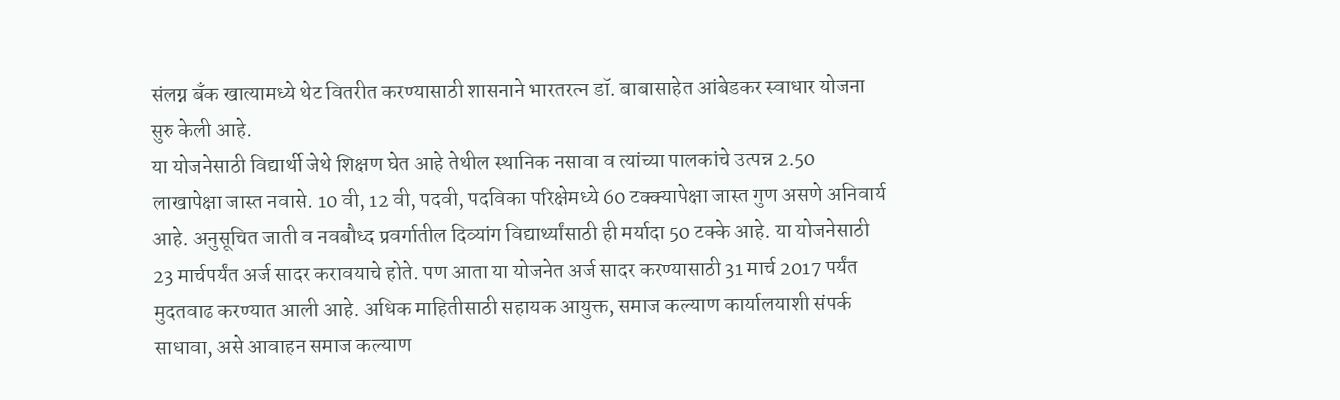संलग्न बँक खात्यामध्ये थेट वितरीत करण्यासाठी शासनाने भारतरत्न डॉ. बाबासाहेत आंबेडकर स्वाधार योजना सुरु केली आहे.
या योजनेसाठी विद्यार्थी जेथे शिक्षण घेत आहे तेथील स्थानिक नसावा व त्यांच्या पालकांचे उत्पन्न 2.50 लाखापेक्षा जास्त नवासे. 10 वी, 12 वी, पदवी, पदविका परिक्षेमध्ये 60 टक्क्यापेक्षा जास्त गुण असणे अनिवार्य आहे. अनुसूचित जाती व नवबौध्द प्रवर्गातील दिव्यांग विद्यार्थ्यांसाठी ही मर्यादा 50 टक्के आहे. या योजनेसाठी 23 मार्चपर्यंत अर्ज सादर करावयाचे होते. पण आता या योजनेत अर्ज सादर करण्यासाठी 31 मार्च 2017 पर्यंत मुदतवाढ करण्यात आली आहे. अधिक माहितीसाठी सहायक आयुक्त, समाज कल्याण कार्यालयाशी संपर्क साधावा, असे आवाहन समाज कल्याण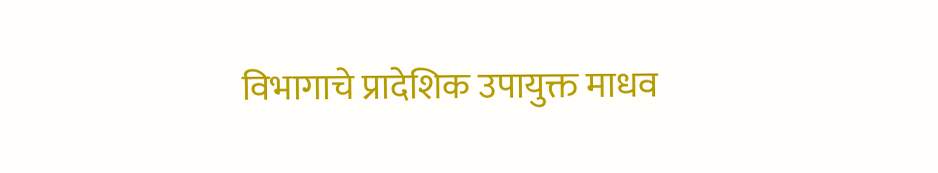विभागाचे प्रादेशिक उपायुक्त माधव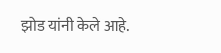झोड यांनी केले आहे.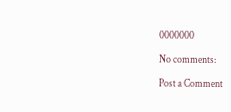0000000

No comments:

Post a Comment